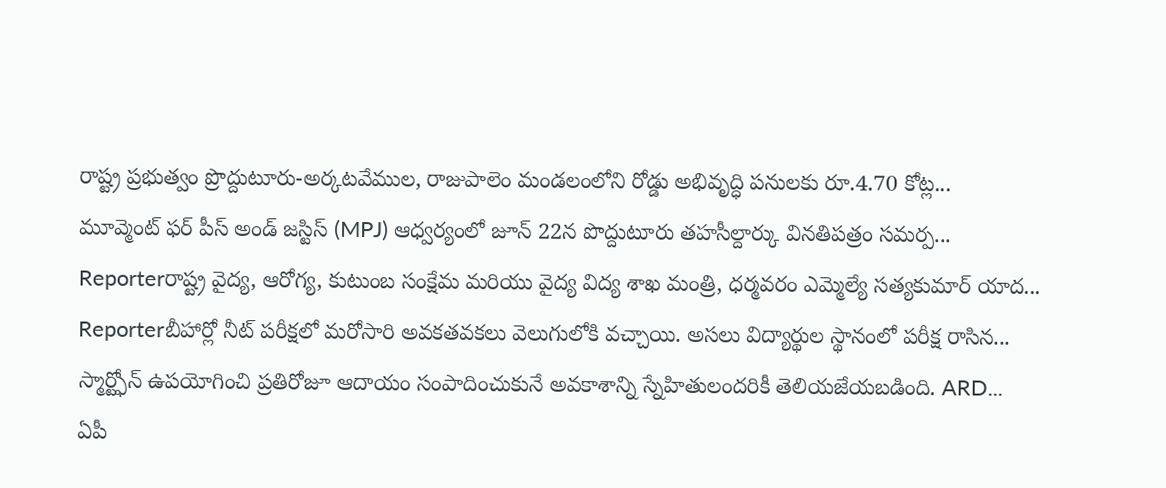రాష్ట్ర ప్రభుత్వం ప్రొద్దుటూరు-అర్కటవేముల, రాజుపాలెం మండలంలోని రోడ్డు అభివృద్ధి పనులకు రూ.4.70 కోట్ల...
మూవ్మెంట్ ఫర్ పీస్ అండ్ జస్టిస్ (MPJ) ఆధ్వర్యంలో జూన్ 22న పొద్దుటూరు తహసీల్దార్కు వినతిపత్రం సమర్ప...
Reporterరాష్ట్ర వైద్య, ఆరోగ్య, కుటుంబ సంక్షేమ మరియు వైద్య విద్య శాఖ మంత్రి, ధర్మవరం ఎమ్మెల్యే సత్యకుమార్ యాద...
Reporterబీహార్లో నీట్ పరీక్షలో మరోసారి అవకతవకలు వెలుగులోకి వచ్చాయి. అసలు విద్యార్థుల స్థానంలో పరీక్ష రాసిన...
స్మార్ట్ఫోన్ ఉపయోగించి ప్రతిరోజూ ఆదాయం సంపాదించుకునే అవకాశాన్ని స్నేహితులందరికీ తెలియజేయబడింది. ARD...
ఏపీ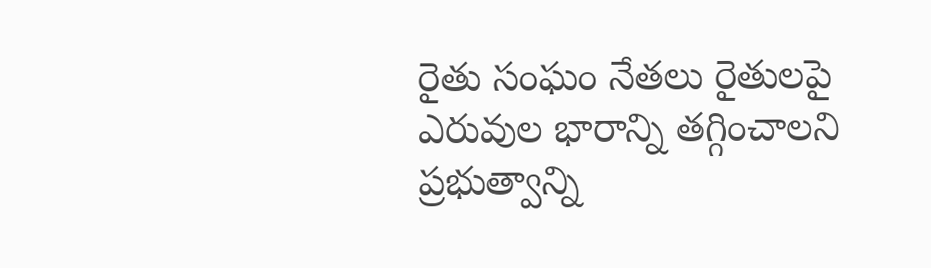రైతు సంఘం నేతలు రైతులపై ఎరువుల భారాన్ని తగ్గించాలని ప్రభుత్వాన్ని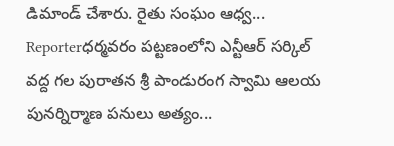డిమాండ్ చేశారు. రైతు సంఘం ఆధ్వ...
Reporterధర్మవరం పట్టణంలోని ఎన్టీఆర్ సర్కిల్ వద్ద గల పురాతన శ్రీ పాండురంగ స్వామి ఆలయ పునర్నిర్మాణ పనులు అత్యం...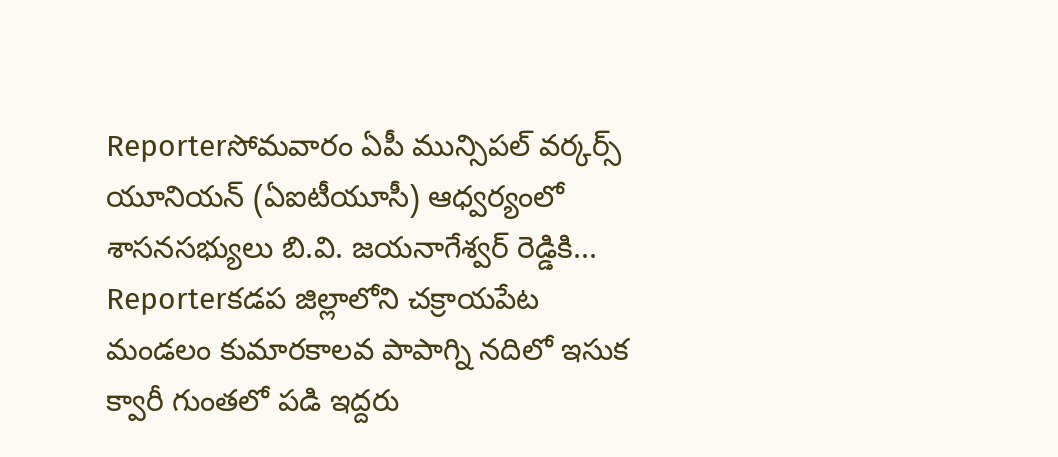Reporterసోమవారం ఏపీ మున్సిపల్ వర్కర్స్ యూనియన్ (ఏఐటీయూసీ) ఆధ్వర్యంలో శాసనసభ్యులు బి.వి. జయనాగేశ్వర్ రెడ్డికి...
Reporterకడప జిల్లాలోని చక్రాయపేట మండలం కుమారకాలవ పాపాగ్ని నదిలో ఇసుక క్వారీ గుంతలో పడి ఇద్దరు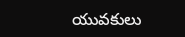యువకులు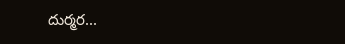దుర్మర...